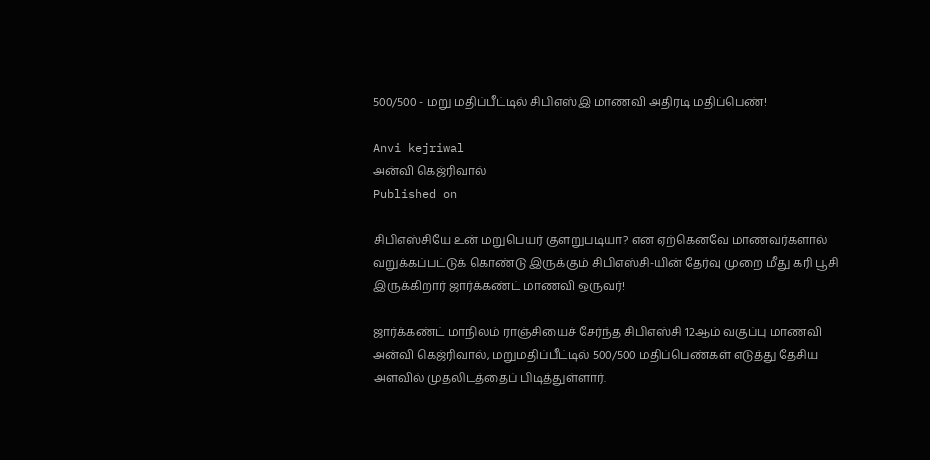500/500 - மறு மதிப்பீட்டில் சிபிஎஸ்இ மாணவி அதிரடி மதிப்பெண்!

Anvi kejriwal
அன்வி கெஜ்ரிவால்
Published on

சிபிஎஸ்சியே உன் மறுபெயர் குளறுபடியா? என ஏற்கெனவே மாணவர்களால் வறுக்கப்பட்டுக் கொண்டு இருக்கும் சிபிஎஸ்சி-யின் தேர்வு முறை மீது கரி பூசி இருக்கிறார் ஜார்க்கண்ட் மாணவி ஒருவர்!

ஜார்க்கண்ட் மாநிலம் ராஞ்சியைச் சேர்ந்த சிபிஎஸ்சி 12ஆம் வகுப்பு மாணவி அன்வி கெஜ்ரிவால், மறுமதிப்பீட்டில் 500/500 மதிப்பெண்கள் எடுத்து தேசிய அளவில் முதலிடத்தைப் பிடித்துள்ளார்.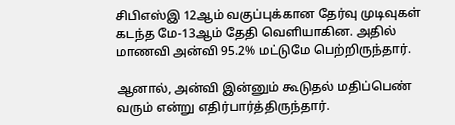சிபிஎஸ்இ 12ஆம் வகுப்புக்கான தேர்வு முடிவுகள் கடந்த மே-13ஆம் தேதி வெளியாகின. அதில் மாணவி அன்வி 95.2% மட்டுமே பெற்றிருந்தார்.

ஆனால், அன்வி இன்னும் கூடுதல் மதிப்பெண் வரும் என்று எதிர்பார்த்திருந்தார்.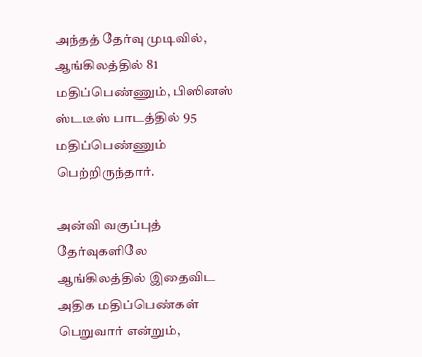அந்தத் தேர்வு முடிவில், ஆங்கிலத்தில் 81 மதிப்பெண்ணும், பிஸினஸ் ஸ்டடீஸ் பாடத்தில் 95 மதிப்பெண்ணும் பெற்றிருந்தார்.

அன்வி வகுப்புத் தேர்வுகளிலே ஆங்கிலத்தில் இதைவிட அதிக மதிப்பெண்கள் பெறுவார் என்றும்,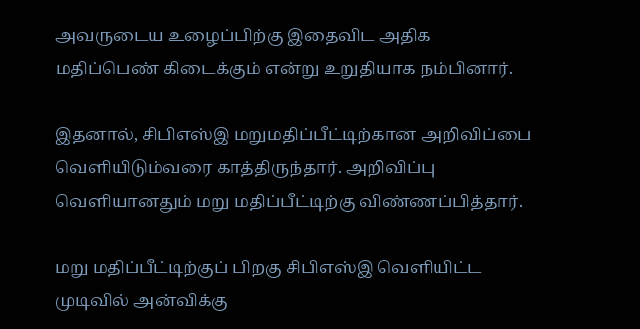அவருடைய உழைப்பிற்கு இதைவிட அதிக மதிப்பெண் கிடைக்கும் என்று உறுதியாக நம்பினார்.

இதனால், சிபிஎஸ்இ மறுமதிப்பீட்டிற்கான அறிவிப்பை வெளியிடும்வரை காத்திருந்தார். அறிவிப்பு வெளியானதும் மறு மதிப்பீட்டிற்கு விண்ணப்பித்தார்.

மறு மதிப்பீட்டிற்குப் பிறகு சிபிஎஸ்இ வெளியிட்ட முடிவில் அன்விக்கு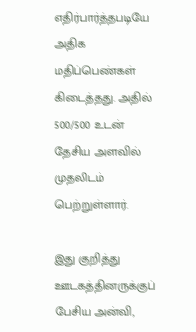எதிர்பார்த்தபடியே அதிக மதிப்பெண்கள் கிடைத்தது. அதில் 500/500 உடன் தேசிய அளவில் முதலிடம் பெற்றுள்ளார்.

இது குறித்து ஊடகத்தினருக்குப் பேசிய அன்வி,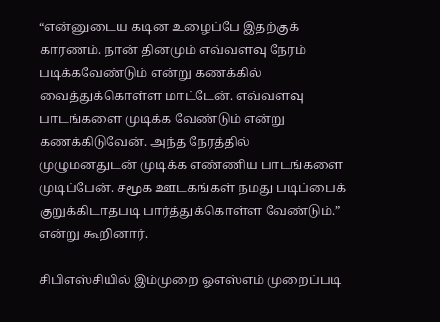“என்னுடைய கடின உழைப்பே இதற்குக் காரணம். நான் தினமும் எவ்வளவு நேரம் படிக்கவேண்டும் என்று கணக்கில் வைத்துக்கொள்ள மாட்டேன். எவ்வளவு பாடங்களை முடிக்க வேண்டும் என்று கணக்கிடுவேன். அந்த நேரத்தில் முழுமனதுடன் முடிக்க எண்ணிய பாடங்களை முடிப்பேன். சமூக ஊடகங்கள் நமது படிப்பைக் குறுக்கிடாதபடி பார்த்துக்கொள்ள வேண்டும்.” என்று கூறினார்.

சிபிஎஸ்சியில் இம்முறை ஓஎஸ்எம் முறைப்படி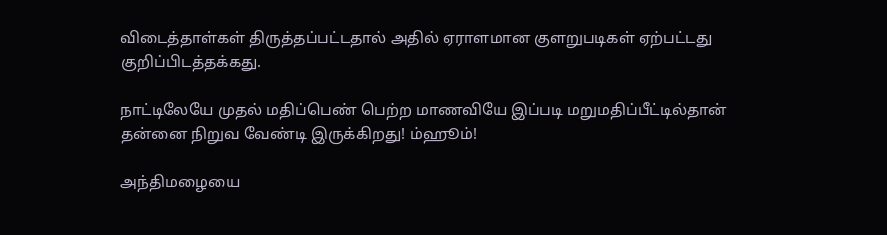விடைத்தாள்கள் திருத்தப்பட்டதால் அதில் ஏராளமான குளறுபடிகள் ஏற்பட்டது குறிப்பிடத்தக்கது.

நாட்டிலேயே முதல் மதிப்பெண் பெற்ற மாணவியே இப்படி மறுமதிப்பீட்டில்தான் தன்னை நிறுவ வேண்டி இருக்கிறது! ம்ஹூம்!

அந்திமழையை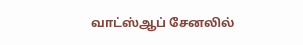வாட்ஸ்ஆப் சேனலில்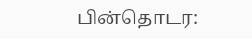பின்தொடர: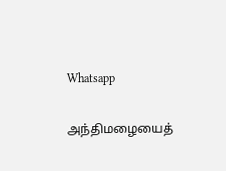Whatsapp

அந்திமழையைத்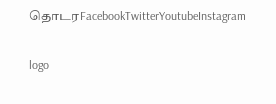தொடரFacebookTwitterYoutubeInstagram

logo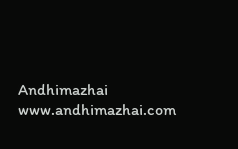Andhimazhai
www.andhimazhai.com